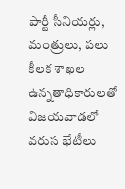పార్టీ సీనియర్లు, మంత్రులు, పలు కీలక శాఖల ఉన్నతాధికారులతో విజయవాడలో వరుస భేటీలు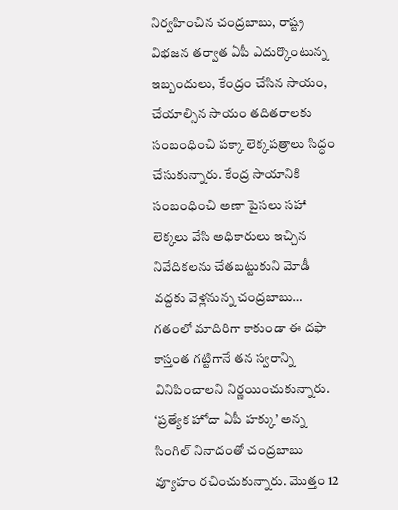నిర్వహించిన చంద్రబాబు, రాష్ట్ర విభజన తర్వాత ఏపీ ఎదుర్కొంటున్న ఇబ్బందులు, కేంద్రం చేసిన సాయం, చేయాల్సిన సాయం తదితరాలకు సంబంధించి పక్కా లెక్కపత్రాలు సిద్ధం చేసుకున్నారు. కేంద్ర సాయానికి సంబంధించి అణా పైసలు సహా లెక్కలు వేసి అధికారులు ఇచ్చిన నివేదికలను చేతబట్టుకుని మోడీ వద్దకు వెళ్లనున్న చంద్రబాబు… గతంలో మాదిరిగా కాకుండా ఈ దఫా కాస్తంత గట్టిగానే తన స్వరాన్ని వినిపించాలని నిర్ణయించుకున్నారు.
‘ప్రత్యేక హోదా ఏపీ హక్కు’ అన్న సింగిల్ నినాదంతో చంద్రబాబు వ్యూహం రచించుకున్నారు. మొత్తం 12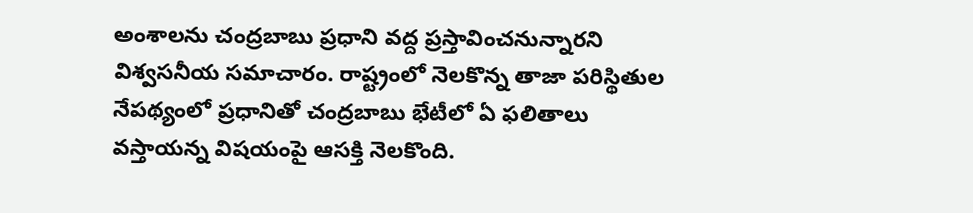అంశాలను చంద్రబాబు ప్రధాని వద్ద ప్రస్తావించనున్నారని విశ్వసనీయ సమాచారం. రాష్ట్రంలో నెలకొన్న తాజా పరిస్థితుల నేపథ్యంలో ప్రధానితో చంద్రబాబు భేటీలో ఏ ఫలితాలు వస్తాయన్న విషయంపై ఆసక్తి నెలకొంది.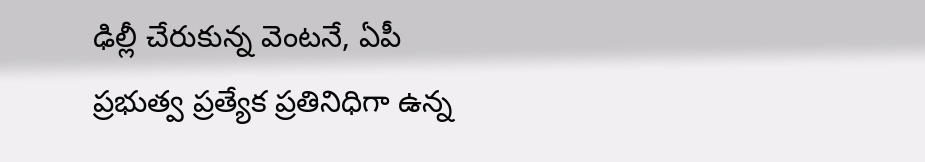ఢిల్లీ చేరుకున్న వెంటనే, ఏపీ ప్రభుత్వ ప్రత్యేక ప్రతినిధిగా ఉన్న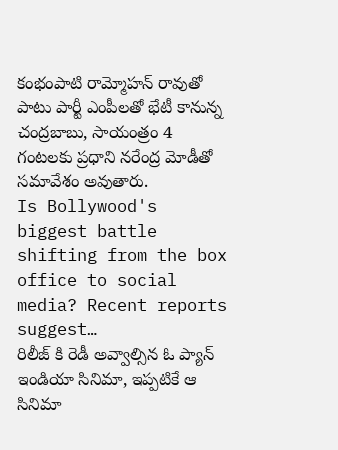కంభంపాటి రామ్మోహన్ రావుతో పాటు పార్టీ ఎంపీలతో భేటీ కానున్న చంద్రబాబు, సాయంత్రం 4 గంటలకు ప్రధాని నరేంద్ర మోడీతో సమావేశం అవుతారు.
Is Bollywood's biggest battle shifting from the box office to social media? Recent reports suggest…
రిలీజ్ కి రెడీ అవ్వాల్సిన ఓ ప్యాన్ ఇండియా సినిమా, ఇప్పటికే ఆ సినిమా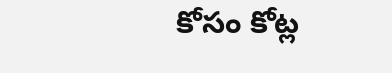కోసం కోట్ల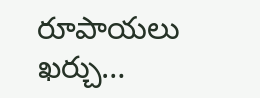రూపాయలు ఖర్చు…